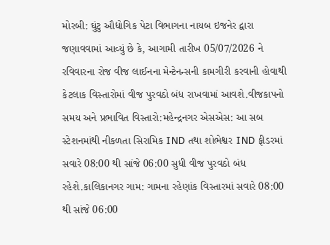મોરબી: ઘુંટુ ઔદ્યોગિક પેટા વિભાગના નાયબ ઇજનેર દ્વારા જણાવવામાં આવ્યું છે કે, આગામી તારીખ 05/07/2026 ને રવિવારના રોજ વીજ લાઈનના મેન્ટેનન્સની કામગીરી કરવાની હોવાથી કેટલાક વિસ્તારોમાં વીજ પુરવઠો બંધ રાખવામાં આવશે.વીજકાપનો સમય અને પ્રભાવિત વિસ્તારો:મહેન્દ્રનગર એસએસ: આ સબ સ્ટેશનમાંથી નીકળતા સિરામિક IND તથા શોભેશ્વર IND ફીડરમાં સવારે 08:00 થી સાંજે 06:00 સુધી વીજ પુરવઠો બંધ રહેશે.કાલિકાનગર ગામ: ગામના રહેણાંક વિસ્તારમાં સવારે 08:00 થી સાંજે 06:00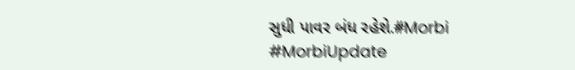સુધી પાવર બંધ રહેશે.#Morbi #MorbiUpdate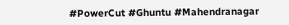#PowerCut #Ghuntu #Mahendranagar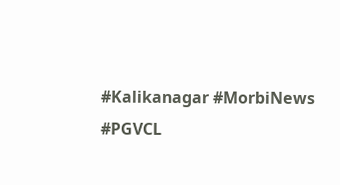#Kalikanagar #MorbiNews #PGVCL